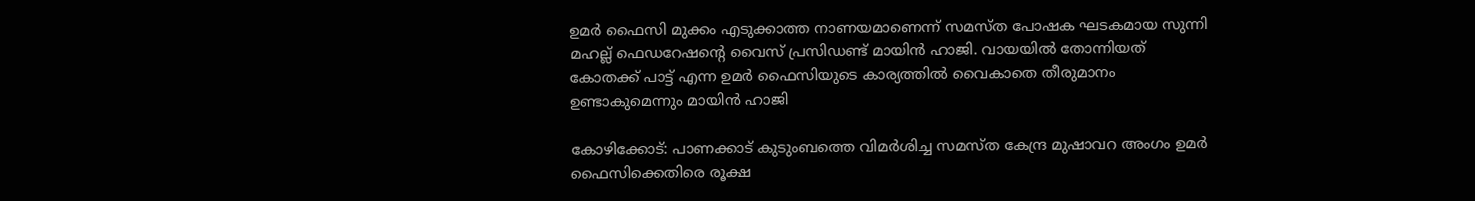ഉമര്‍ ഫൈസി മുക്കം എടുക്കാത്ത നാണയമാണെന്ന് സമസ്ത പോഷക ഘടകമായ സുന്നി മഹല്ല് ഫെ‍ഡറേഷന്‍റെ വൈസ് പ്രസിഡണ്ട് മായിന്‍ ഹാജി. വായയില്‍ തോന്നിയത് കോതക്ക് പാട്ട് എന്ന ഉമര്‍ ഫൈസിയുടെ കാര്യത്തില്‍ വൈകാതെ തീരുമാനം ഉണ്ടാകുമെന്നും മായിന്‍ ഹാജി

കോഴിക്കോട്: പാണക്കാട് കുടുംബത്തെ വിമര്‍ശിച്ച സമസ്ത കേന്ദ്ര മുഷാവറ അംഗം ഉമര്‍ ഫൈസിക്കെതിരെ രൂക്ഷ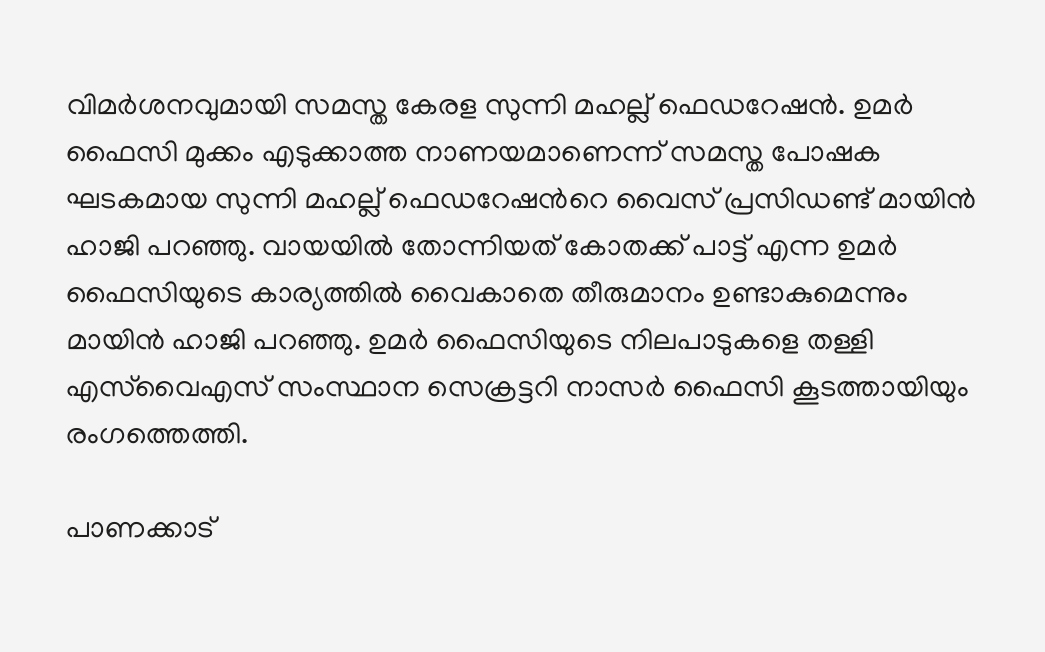വിമര്‍ശനവുമായി സമസ്ത കേരള സുന്നി മഹല്ല് ഫെഡറേഷന്‍. ഉമര്‍ ഫൈസി മുക്കം എടുക്കാത്ത നാണയമാണെന്ന് സമസ്ത പോഷക ഘടകമായ സുന്നി മഹല്ല് ഫെ‍ഡറേഷന്‍റെ വൈസ് പ്രസിഡണ്ട് മായിന്‍ ഹാജി പറഞ്ഞു. വായയില്‍ തോന്നിയത് കോതക്ക് പാട്ട് എന്ന ഉമര്‍ ഫൈസിയുടെ കാര്യത്തില്‍ വൈകാതെ തീരുമാനം ഉണ്ടാകുമെന്നും മായിന്‍ ഹാജി പറഞ്ഞു. ഉമര്‍ ഫൈസിയുടെ നിലപാടുകളെ തള്ളി എസ്‍വൈഎസ് സംസ്ഥാന സെക്രട്ടറി നാസര്‍ ഫൈസി കൂടത്തായിയും രംഗത്തെത്തി.

പാണക്കാട്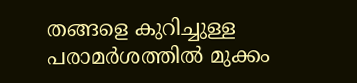തങ്ങളെ കുറിച്ചുള്ള പരാമർശത്തിൽ മുക്കം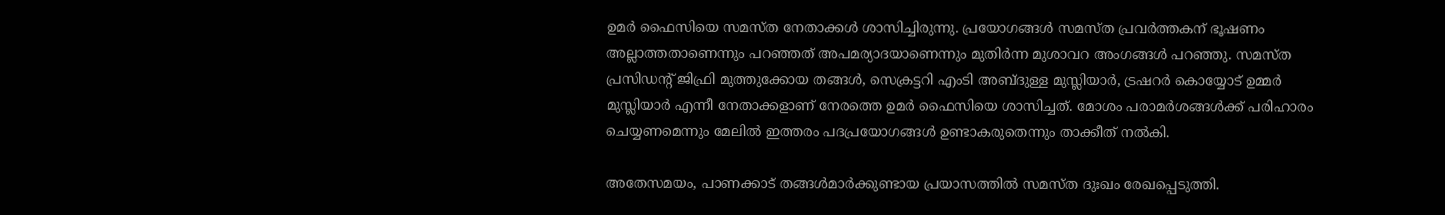ഉമർ ഫൈസിയെ സമസ്ത നേതാക്കൾ ശാസിച്ചിരുന്നു. പ്രയോഗങ്ങൾ സമസ്ത പ്രവർത്തകന് ഭൂഷണം അല്ലാത്തതാണെന്നും പറഞ്ഞത് അപമര്യാദയാണെന്നും മുതിർന്ന മുശാവറ അംഗങ്ങൾ പറഞ്ഞു. സമസ്ത പ്രസിഡൻ്റ് ജിഫ്രി മുത്തുക്കോയ തങ്ങൾ, സെക്രട്ടറി എംടി അബ്ദുള്ള മുസ്ലിയാർ, ട്രഷറർ കൊയ്യോട് ഉമ്മർ മുസ്ലിയാർ എന്നീ നേതാക്കളാണ് നേരത്തെ ഉമർ ഫൈസിയെ ശാസിച്ചത്. മോശം പരാമർശങ്ങൾക്ക് പരിഹാരം ചെയ്യണമെന്നും മേലിൽ ഇത്തരം പദപ്രയോഗങ്ങൾ ഉണ്ടാകരുതെന്നും താക്കീത് നൽകി.

അതേസമയം, പാണക്കാട് തങ്ങൾമാർക്കുണ്ടായ പ്രയാസത്തിൽ സമസ്ത ദുഃഖം രേഖപ്പെടുത്തി.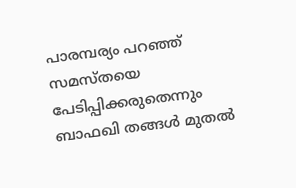പാരമ്പര്യം പറഞ്ഞ് സമസ്തയെ പേടിപ്പിക്കരുതെന്നും ബാഫഖി തങ്ങള്‍ മുതല്‍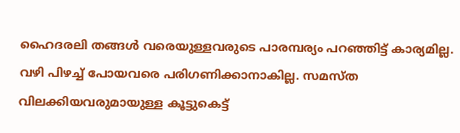ഹൈദരലി തങ്ങള്‍ വരെയുള്ളവരുടെ പാരമ്പര്യം പറഞ്ഞിട്ട് കാര്യമില്ല. വഴി പിഴച്ച് പോയവരെ പരിഗണിക്കാനാകില്ല. സമസ്ത വിലക്കിയവരുമായുള്ള കൂട്ടുകെട്ട്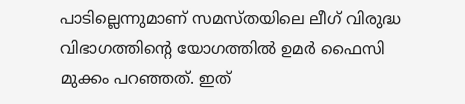പാടില്ലെന്നുമാണ് സമസ്തയിലെ ലീഗ് വിരുദ്ധ വിഭാഗത്തിന്‍റെ യോഗത്തില്‍ ഉമര്‍ ഫൈസി മുക്കം പറഞ്ഞത്. ഇത്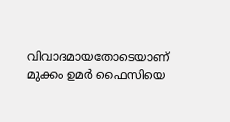വിവാദമായതോടെയാണ് മുക്കം ഉമർ ഫൈസിയെ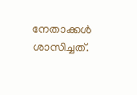നേതാക്കൾ ശാസിച്ചത്.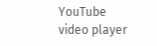YouTube video player